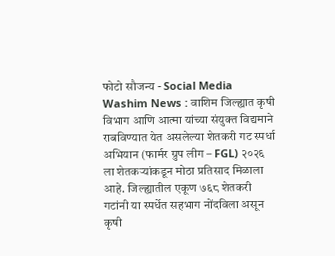फोटो सौजन्य - Social Media
Washim News : वाशिम जिल्ह्यात कृषी विभाग आणि आत्मा यांच्या संयुक्त विद्यमाने राबविण्यात येत असलेल्या शेतकरी गट स्पर्धा अभियान (फार्मर ग्रुप लीग – FGL) २०२६ ला शेतकऱ्यांकडून मोठा प्रतिसाद मिळाला आहे. जिल्ह्यातील एकूण ७६८ शेतकरी गटांनी या स्पर्धेत सहभाग नोंदविला असून कृषी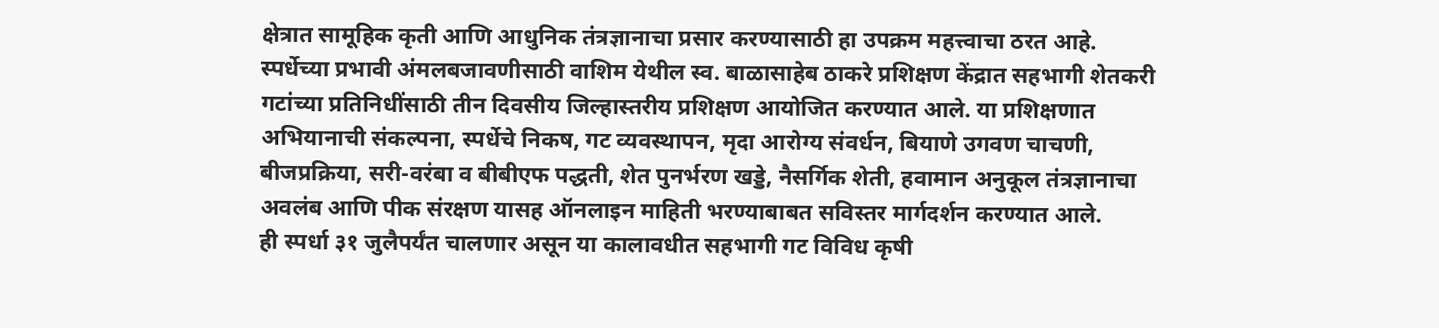क्षेत्रात सामूहिक कृती आणि आधुनिक तंत्रज्ञानाचा प्रसार करण्यासाठी हा उपक्रम महत्त्वाचा ठरत आहे.
स्पर्धेच्या प्रभावी अंमलबजावणीसाठी वाशिम येथील स्व. बाळासाहेब ठाकरे प्रशिक्षण केंद्रात सहभागी शेतकरी गटांच्या प्रतिनिधींसाठी तीन दिवसीय जिल्हास्तरीय प्रशिक्षण आयोजित करण्यात आले. या प्रशिक्षणात अभियानाची संकल्पना, स्पर्धेचे निकष, गट व्यवस्थापन, मृदा आरोग्य संवर्धन, बियाणे उगवण चाचणी, बीजप्रक्रिया, सरी-वरंबा व बीबीएफ पद्धती, शेत पुनर्भरण खड्डे, नैसर्गिक शेती, हवामान अनुकूल तंत्रज्ञानाचा अवलंब आणि पीक संरक्षण यासह ऑनलाइन माहिती भरण्याबाबत सविस्तर मार्गदर्शन करण्यात आले.
ही स्पर्धा ३१ जुलैपर्यंत चालणार असून या कालावधीत सहभागी गट विविध कृषी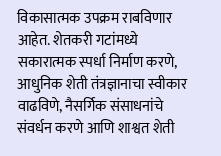विकासात्मक उपक्रम राबविणार आहेत. शेतकरी गटांमध्ये सकारात्मक स्पर्धा निर्माण करणे, आधुनिक शेती तंत्रज्ञानाचा स्वीकार वाढविणे, नैसर्गिक संसाधनांचे संवर्धन करणे आणि शाश्वत शेती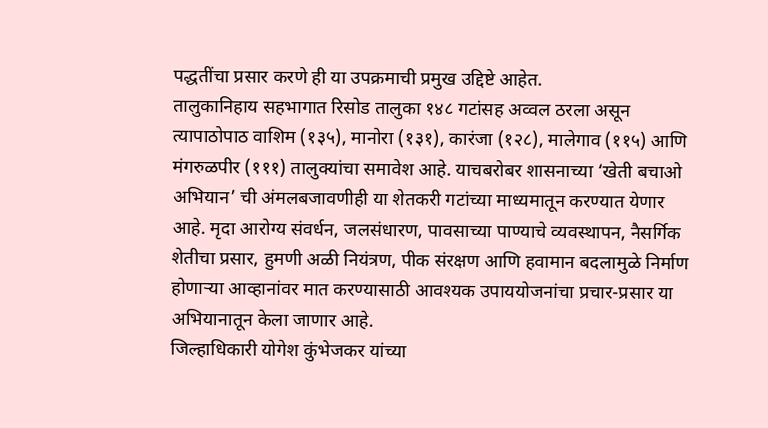पद्धतींचा प्रसार करणे ही या उपक्रमाची प्रमुख उद्दिष्टे आहेत.
तालुकानिहाय सहभागात रिसोड तालुका १४८ गटांसह अव्वल ठरला असून त्यापाठोपाठ वाशिम (१३५), मानोरा (१३१), कारंजा (१२८), मालेगाव (११५) आणि मंगरुळपीर (१११) तालुक्यांचा समावेश आहे. याचबरोबर शासनाच्या ‘खेती बचाओ अभियान’ ची अंमलबजावणीही या शेतकरी गटांच्या माध्यमातून करण्यात येणार आहे. मृदा आरोग्य संवर्धन, जलसंधारण, पावसाच्या पाण्याचे व्यवस्थापन, नैसर्गिक शेतीचा प्रसार, हुमणी अळी नियंत्रण, पीक संरक्षण आणि हवामान बदलामुळे निर्माण होणाऱ्या आव्हानांवर मात करण्यासाठी आवश्यक उपाययोजनांचा प्रचार-प्रसार या अभियानातून केला जाणार आहे.
जिल्हाधिकारी योगेश कुंभेजकर यांच्या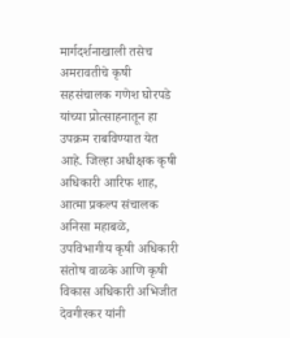मार्गदर्शनाखाली तसेच अमरावतीचे कृषी सहसंचालक गणेश घोरपडे यांच्या प्रोत्साहनातून हा उपक्रम राबविण्यात येत आहे. जिल्हा अधीक्षक कृषी अधिकारी आरिफ शाह, आत्मा प्रकल्प संचालक अनिसा महाबळे, उपविभागीय कृषी अधिकारी संतोष वाळके आणि कृषी विकास अधिकारी अभिजीत देवगीरकर यांनी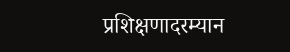प्रशिक्षणादरम्यान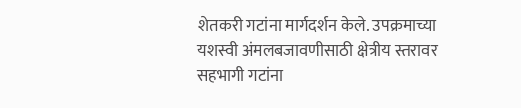शेतकरी गटांना मार्गदर्शन केले. उपक्रमाच्या यशस्वी अंमलबजावणीसाठी क्षेत्रीय स्तरावर सहभागी गटांना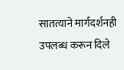सातत्याने मार्गदर्शनही उपलब्ध करून दिले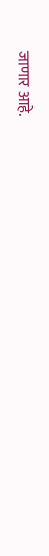जाणार आहे.